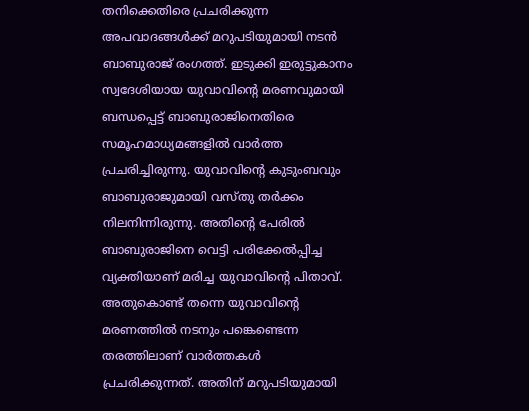തനിക്കെതിരെ പ്രചരിക്കുന്ന അപവാദങ്ങള്‍ക്ക് മറുപടിയുമായി നടന്‍ ബാബുരാജ് രംഗത്ത്. ഇടുക്കി ഇരുട്ടുകാനം സ്വദേശിയായ യുവാവിന്റെ മരണവുമായി ബന്ധപ്പെട്ട് ബാബുരാജിനെതിരെ സമൂഹമാധ്യമങ്ങളില്‍ വാര്‍ത്ത പ്രചരിച്ചിരുന്നു. യുവാവിന്റെ കുടുംബവും ബാബുരാജുമായി വസ്തു തര്‍ക്കം നിലനിന്നിരുന്നു. അതിന്റെ പേരില്‍ ബാബുരാജിനെ വെട്ടി പരിക്കേല്‍പ്പിച്ച വ്യക്തിയാണ് മരിച്ച യുവാവിന്റെ പിതാവ്. അതുകൊണ്ട് തന്നെ യുവാവിന്റെ മരണത്തില്‍ നടനും പങ്കെണ്ടെന്ന തരത്തിലാണ് വാര്‍ത്തകള്‍ പ്രചരിക്കുന്നത്. അതിന് മറുപടിയുമായി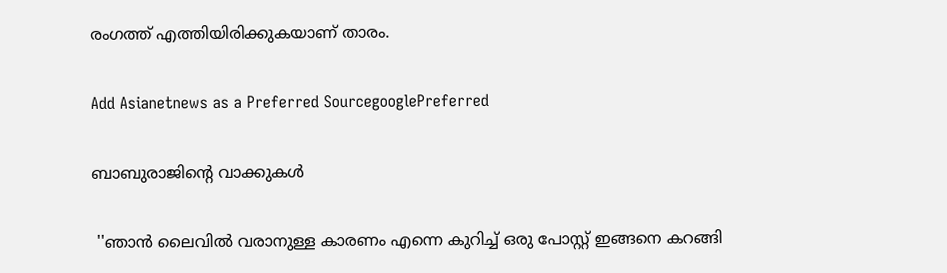രംഗത്ത് എത്തിയിരിക്കുകയാണ് താരം.

Add Asianetnews as a Preferred SourcegooglePreferred

ബാബുരാജിന്‍റെ വാക്കുകള്‍

 ''ഞാന്‍ ലൈവില്‍ വരാനുള്ള കാരണം എന്നെ കുറിച്ച് ഒരു പോസ്റ്റ് ഇങ്ങനെ കറങ്ങി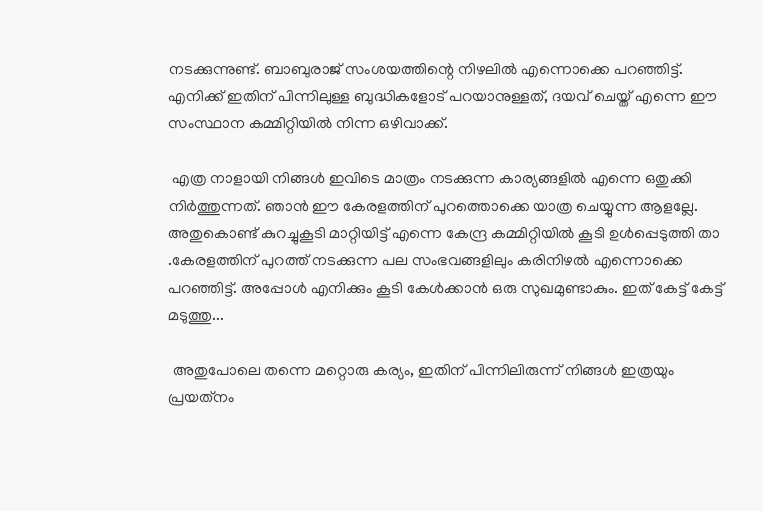നടക്കുന്നുണ്ട്. ബാബുരാജ് സംശയത്തിന്റെ നിഴലില്‍ എന്നൊക്കെ പറഞ്ഞിട്ട്. എനിക്ക് ഇതിന് പിന്നിലുള്ള ബുദ്ധികളോട് പറയാനുള്ളത്, ദയവ് ചെയ്ത് എന്നെ ഈ സംസ്ഥാന കമ്മിറ്റിയില്‍ നിന്ന ഒഴിവാക്ക്.

 എത്ര നാളായി നിങ്ങള്‍ ഇവിടെ മാത്രം നടക്കുന്ന കാര്യങ്ങളില്‍ എന്നെ ഒതുക്കി നിര്‍ത്തുന്നത്. ഞാന്‍ ഈ കേരളത്തിന് പുറത്തൊക്കെ യാത്ര ചെയ്യുന്ന ആളല്ലേ. അതുകൊണ്ട് കുറച്ചുകൂടി മാറ്റിയിട്ട് എന്നെ കേന്ദ്ര കമ്മിറ്റിയില്‍ കൂടി ഉള്‍പ്പെടുത്തി താ .കേരളത്തിന് പുറത്ത് നടക്കുന്ന പല സംഭവങ്ങളിലും കരിനിഴല്‍ എന്നൊക്കെ പറഞ്ഞിട്ട്. അപ്പോള്‍ എനിക്കും കൂടി കേള്‍ക്കാന്‍ ഒരു സുഖമുണ്ടാകും. ഇത് കേട്ട് കേട്ട് മടുത്തു...

 അതുപോലെ തന്നെ മറ്റൊരു കര്യം, ഇതിന് പിന്നിലിരുന്ന് നിങ്ങള്‍ ഇത്രയും പ്രയത്‌നം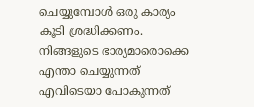ചെയ്യുമ്പോള്‍ ഒരു കാര്യം കൂടി ശ്രദ്ധിക്കണം. നിങ്ങളുടെ ഭാര്യമാരൊക്കെ എന്താ ചെയ്യുന്നത് എവിടെയാ പോകുന്നത്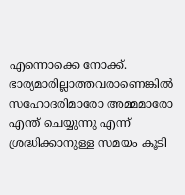എന്നൊക്കെ നോക്ക്. ഭാര്യമാരില്ലാത്തവരാണെങ്കില്‍ സഹോദരിമാരോ അമ്മമാരോ എന്ത് ചെയ്യുന്നു എന്ന് ശ്രദ്ധിക്കാനുള്ള സമയം കൂടി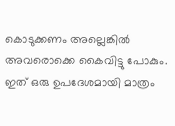കൊടുക്കണം അല്ലെങ്കില്‍ അവരൊക്കെ കൈവിട്ടു പോകും. ഇത് ഒരു ഉപദേശമായി മാത്രം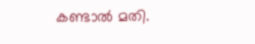കണ്ടാല്‍ മതി.